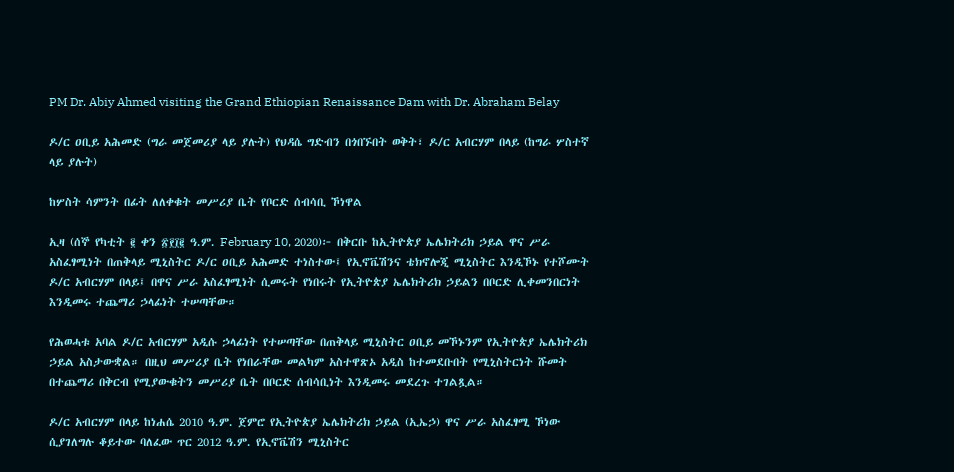PM Dr. Abiy Ahmed visiting the Grand Ethiopian Renaissance Dam with Dr. Abraham Belay

ዶ/ር ዐቢይ አሕመድ (ግራ መጀመሪያ ላይ ያሉት) የህዳሴ ግድብን በጎበኙበት ወቅት፣ ዶ/ር አብርሃም በላይ (ከግራ ሦስተኛ ላይ ያሉት)

ከሦስት ሳምንት በፊት ለለቀቁት መሥሪያ ቤት የቦርድ ሰብሳቢ ኾነዋል

ኢዛ (ሰኞ የካቲት ፪ ቀን ፳፻፲፪ ዓ.ም. February 10, 2020)፦ በቅርቡ ከኢትዮጵያ ኤሌክትሪክ ኃይል ዋና ሥራ አስፈፃሚነት በጠቅላይ ሚኒስትር ዶ/ር ዐቢይ አሕመድ ተነስተው፤ የኢኖቬሽንና ቴክኖሎጂ ሚኒስትር እንዲኾኑ የተሾሙት ዶ/ር አብርሃም በላይ፤ በዋና ሥራ አስፈፃሚነት ሲመሩት የነበሩት የኢትዮጵያ ኤሌክትሪክ ኃይልን በቦርድ ሊቀመንበርነት እንዲመሩ ተጨማሪ ኃላፊነት ተሠጣቸው።

የሕወሓቱ አባል ዶ/ር አብርሃም አዲሱ ኃላፊነት የተሠጣቸው በጠቅላይ ሚኒስትር ዐቢይ መኾኑንም የኢትዮጵያ ኤሌክትሪክ ኃይል አስታውቋል። በዚህ መሥሪያ ቤት የነበራቸው መልካም አስተዋጽኦ አዲስ ከተመደቡበት የሚኒስትርነት ሹመት በተጨማሪ በቅርብ የሚያውቁትን መሥሪያ ቤት በቦርድ ሰብሳቢነት እንዲመሩ መደረጉ ተገልጿል።

ዶ/ር አብርሃም በላይ ከነሐሴ 2010 ዓ.ም. ጀምሮ የኢትዮጵያ ኤሌክትሪክ ኃይል (ኢኤኃ) ዋና ሥራ አስፈፃሚ ኾነው ሲያገለግሉ ቆይተው ባለፈው ጥር 2012 ዓ.ም. የኢኖቬሽን ሚኒስትር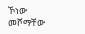ኾነው መሾማቸው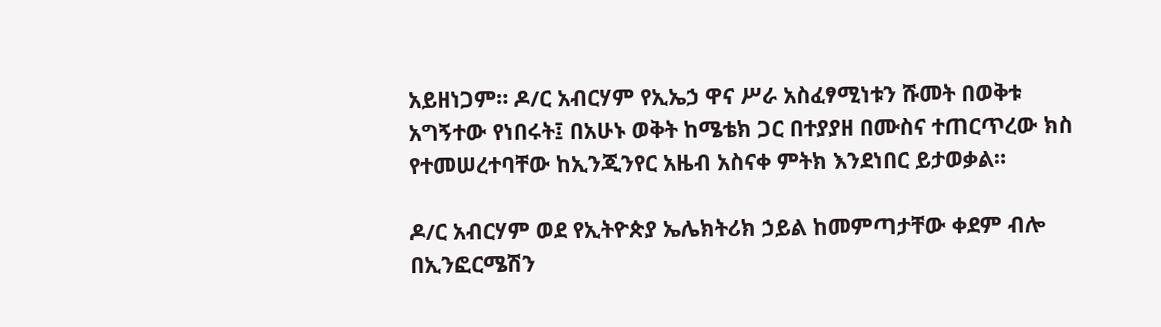አይዘነጋም። ዶ/ር አብርሃም የኢኤኃ ዋና ሥራ አስፈፃሚነቱን ሹመት በወቅቱ አግኝተው የነበሩት፤ በአሁኑ ወቅት ከሜቴክ ጋር በተያያዘ በሙስና ተጠርጥረው ክስ የተመሠረተባቸው ከኢንጂንየር አዜብ አስናቀ ምትክ እንደነበር ይታወቃል።

ዶ/ር አብርሃም ወደ የኢትዮጵያ ኤሌክትሪክ ኃይል ከመምጣታቸው ቀደም ብሎ በኢንፎርሜሽን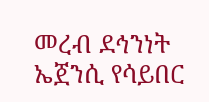መረብ ደኅንነት ኤጀንሲ የሳይበር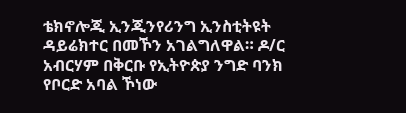ቴክኖሎጂ ኢንጂንየሪንግ ኢንስቲትዩት ዳይሬክተር በመኾን አገልግለዋል። ዶ/ር አብርሃም በቅርቡ የኢትዮጵያ ንግድ ባንክ የቦርድ አባል ኾነው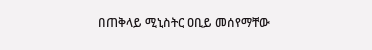በጠቅላይ ሚኒስትር ዐቢይ መሰየማቸው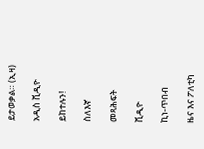ይታወቃል። (ኢዛ)

አዲስ ቪዲዮ

ይከተሉን!

ስለእኛ

መጻሕፍት

ቪዲዮ

ኪነ-ጥበብ

ዜና እና ፖለቲካ